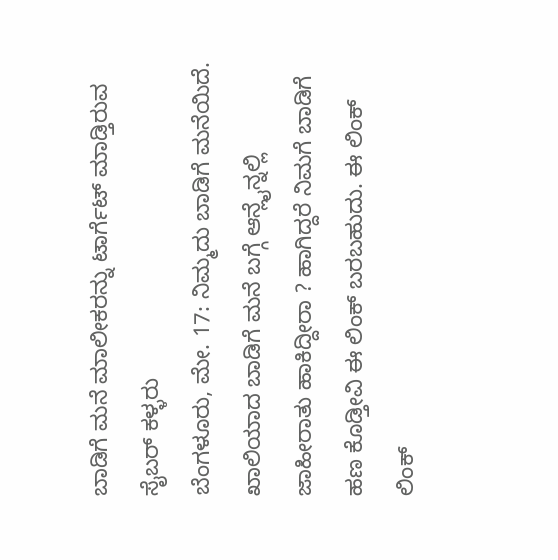ಬಾಡಿಗೆ ಮನೆ ಮಾಲೀಕರನ್ನು ಟಾರ್ಗೆಟ್ ಮಾಡ್ತಿರುವ ಸೈಬರ್ ಕಳ್ಳರು
ಬೆಂಗಳೂರು, ಮೇ. 17: ನಿಮ್ಮದು ಬಾಡಿಗೆ ಮನೆಯಿದೆ. ಖಾಲಿಯಾದ ಬಾಡಿಗೆ ಮನೆ ಬಗ್ಗೆ ಆನ್ಲೈನ್ನಲ್ಲಿ ಜಾಹೀರಾತು ಹಾಕಿದ್ದೀರಾ ? ಹಾಗಿದ್ದರೆ ನಿಮಗೆ ಬಾಡಿಗೆ ಹಣ ಕೊಡ್ತೀವಿ ಈ ಲಿಂಕ್ ಬರಬಹುದು. ಈ ಲಿಂಕ್ ಲಿಂಕ್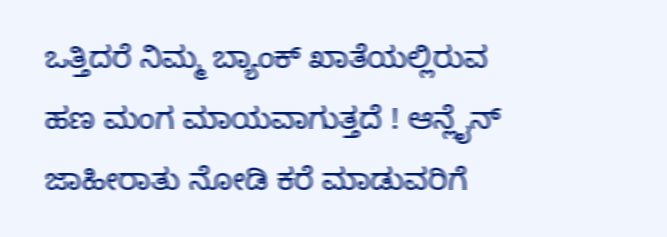ಒತ್ತಿದರೆ ನಿಮ್ಮ ಬ್ಯಾಂಕ್ ಖಾತೆಯಲ್ಲಿರುವ ಹಣ ಮಂಗ ಮಾಯವಾಗುತ್ತದೆ ! ಆನ್ಲೈನ್ ಜಾಹೀರಾತು ನೋಡಿ ಕರೆ ಮಾಡುವರಿಗೆ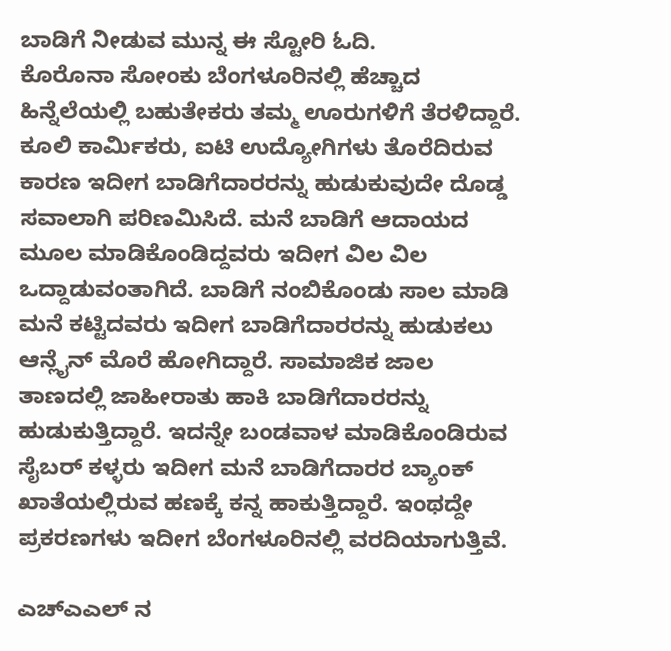ಬಾಡಿಗೆ ನೀಡುವ ಮುನ್ನ ಈ ಸ್ಟೋರಿ ಓದಿ.
ಕೊರೊನಾ ಸೋಂಕು ಬೆಂಗಳೂರಿನಲ್ಲಿ ಹೆಚ್ಚಾದ ಹಿನ್ನೆಲೆಯಲ್ಲಿ ಬಹುತೇಕರು ತಮ್ಮ ಊರುಗಳಿಗೆ ತೆರಳಿದ್ದಾರೆ. ಕೂಲಿ ಕಾರ್ಮಿಕರು, ಐಟಿ ಉದ್ಯೋಗಿಗಳು ತೊರೆದಿರುವ ಕಾರಣ ಇದೀಗ ಬಾಡಿಗೆದಾರರನ್ನು ಹುಡುಕುವುದೇ ದೊಡ್ಡ ಸವಾಲಾಗಿ ಪರಿಣಮಿಸಿದೆ. ಮನೆ ಬಾಡಿಗೆ ಆದಾಯದ ಮೂಲ ಮಾಡಿಕೊಂಡಿದ್ದವರು ಇದೀಗ ವಿಲ ವಿಲ ಒದ್ದಾಡುವಂತಾಗಿದೆ. ಬಾಡಿಗೆ ನಂಬಿಕೊಂಡು ಸಾಲ ಮಾಡಿ ಮನೆ ಕಟ್ಟಿದವರು ಇದೀಗ ಬಾಡಿಗೆದಾರರನ್ನು ಹುಡುಕಲು ಆನ್ಲೈನ್ ಮೊರೆ ಹೋಗಿದ್ದಾರೆ. ಸಾಮಾಜಿಕ ಜಾಲ ತಾಣದಲ್ಲಿ ಜಾಹೀರಾತು ಹಾಕಿ ಬಾಡಿಗೆದಾರರನ್ನು ಹುಡುಕುತ್ತಿದ್ದಾರೆ. ಇದನ್ನೇ ಬಂಡವಾಳ ಮಾಡಿಕೊಂಡಿರುವ ಸೈಬರ್ ಕಳ್ಳರು ಇದೀಗ ಮನೆ ಬಾಡಿಗೆದಾರರ ಬ್ಯಾಂಕ್ ಖಾತೆಯಲ್ಲಿರುವ ಹಣಕ್ಕೆ ಕನ್ನ ಹಾಕುತ್ತಿದ್ದಾರೆ. ಇಂಥದ್ದೇ ಪ್ರಕರಣಗಳು ಇದೀಗ ಬೆಂಗಳೂರಿನಲ್ಲಿ ವರದಿಯಾಗುತ್ತಿವೆ.

ಎಚ್ಎಎಲ್ ನ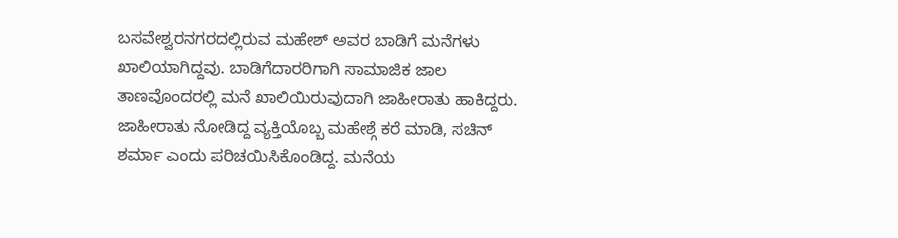ಬಸವೇಶ್ವರನಗರದಲ್ಲಿರುವ ಮಹೇಶ್ ಅವರ ಬಾಡಿಗೆ ಮನೆಗಳು ಖಾಲಿಯಾಗಿದ್ದವು. ಬಾಡಿಗೆದಾರರಿಗಾಗಿ ಸಾಮಾಜಿಕ ಜಾಲ ತಾಣವೊಂದರಲ್ಲಿ ಮನೆ ಖಾಲಿಯಿರುವುದಾಗಿ ಜಾಹೀರಾತು ಹಾಕಿದ್ದರು. ಜಾಹೀರಾತು ನೋಡಿದ್ದ ವ್ಯಕ್ತಿಯೊಬ್ಬ ಮಹೇಶ್ಗೆ ಕರೆ ಮಾಡಿ, ಸಚಿನ್ ಶರ್ಮಾ ಎಂದು ಪರಿಚಯಿಸಿಕೊಂಡಿದ್ದ. ಮನೆಯ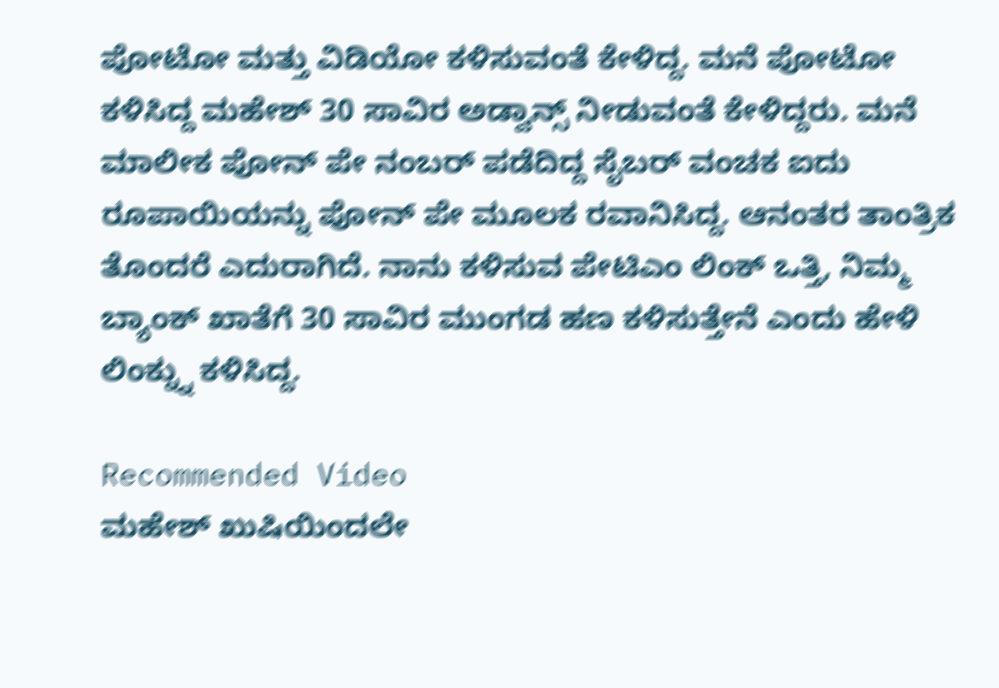ಪೋಟೋ ಮತ್ತು ವಿಡಿಯೋ ಕಳಿಸುವಂತೆ ಕೇಳಿದ್ದ. ಮನೆ ಪೋಟೋ ಕಳಿಸಿದ್ದ ಮಹೇಶ್ 30 ಸಾವಿರ ಅಡ್ವಾನ್ಸ್ ನೀಡುವಂತೆ ಕೇಳಿದ್ದರು. ಮನೆ ಮಾಲೀಕ ಪೋನ್ ಪೇ ನಂಬರ್ ಪಡೆದಿದ್ದ ಸೈಬರ್ ವಂಚಕ ಐದು ರೂಪಾಯಿಯನ್ನು ಪೋನ್ ಪೇ ಮೂಲಕ ರವಾನಿಸಿದ್ದ. ಆನಂತರ ತಾಂತ್ರಿಕ ತೊಂದರೆ ಎದುರಾಗಿದೆ. ನಾನು ಕಳಿಸುವ ಪೇಟಿಎಂ ಲಿಂಕ್ ಒತ್ತಿ, ನಿಮ್ಮ ಬ್ಯಾಂಕ್ ಖಾತೆಗೆ 30 ಸಾವಿರ ಮುಂಗಡ ಹಣ ಕಳಿಸುತ್ತೇನೆ ಎಂದು ಹೇಳಿ ಲಿಂಕ್ನ್ನು ಕಳಿಸಿದ್ದ.

Recommended Video
ಮಹೇಶ್ ಖುಷಿಯಿಂದಲೇ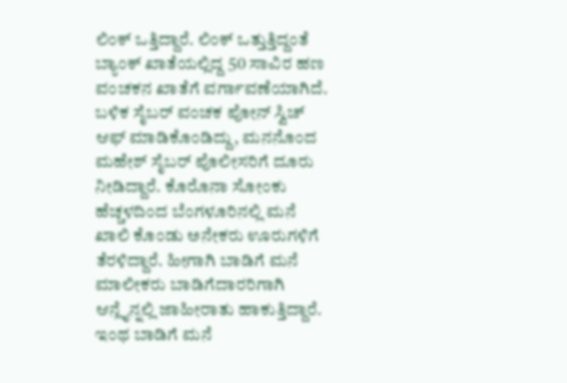ಲಿಂಕ್ ಒತ್ತಿದ್ದಾರೆ. ಲಿಂಕ್ ಒತ್ತುತ್ತಿದ್ದಂತೆ ಬ್ಯಾಂಕ್ ಖಾತೆಯಲ್ಲಿದ್ದ 50 ಸಾವಿರ ಹಣ ವಂಚಕನ ಖಾತೆಗೆ ವರ್ಗಾವಣೆಯಾಗಿದೆ. ಬಳಿಕ ಸೈಬರ್ ವಂಚಕ ಪೋನ್ ಸ್ವಿಚ್ ಆಫ್ ಮಾಡಿಕೊಂಡಿದ್ದು, ಮನನೊಂದ ಮಹೇಶ್ ಸೈಬರ್ ಪೊಲೀಸರಿಗೆ ದೂರು ನೀಡಿದ್ದಾರೆ. ಕೊರೊನಾ ಸೋಂಕು ಹೆಚ್ಚಳದಿಂದ ಬೆಂಗಳೂರಿನಲ್ಲಿ ಮನೆ ಖಾಲಿ ಕೊಂಡು ಅನೇಕರು ಊರುಗಳಿಗೆ ತೆರಳಿದ್ದಾರೆ. ಹೀಗಾಗಿ ಬಾಡಿಗೆ ಮನೆ ಮಾಲೀಕರು ಬಾಡಿಗೆದಾರರಿಗಾಗಿ ಆನ್ಲೈನ್ನಲ್ಲಿ ಜಾಹೀರಾತು ಹಾಕುತ್ತಿದ್ದಾರೆ. ಇಂಥ ಬಾಡಿಗೆ ಮನೆ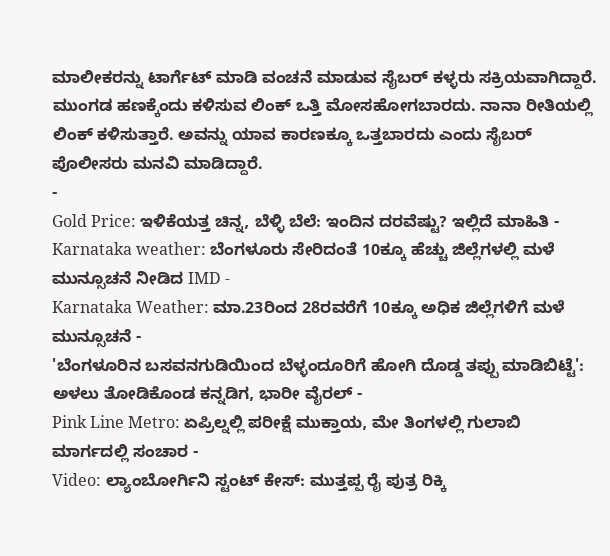ಮಾಲೀಕರನ್ನು ಟಾರ್ಗೆಟ್ ಮಾಡಿ ವಂಚನೆ ಮಾಡುವ ಸೈಬರ್ ಕಳ್ಳರು ಸಕ್ರಿಯವಾಗಿದ್ದಾರೆ. ಮುಂಗಡ ಹಣಕ್ಕೆಂದು ಕಳಿಸುವ ಲಿಂಕ್ ಒತ್ತಿ ಮೋಸಹೋಗಬಾರದು. ನಾನಾ ರೀತಿಯಲ್ಲಿ ಲಿಂಕ್ ಕಳಿಸುತ್ತಾರೆ. ಅವನ್ನು ಯಾವ ಕಾರಣಕ್ಕೂ ಒತ್ತಬಾರದು ಎಂದು ಸೈಬರ್ ಪೊಲೀಸರು ಮನವಿ ಮಾಡಿದ್ದಾರೆ.
-
Gold Price: ಇಳಿಕೆಯತ್ತ ಚಿನ್ನ, ಬೆಳ್ಳಿ ಬೆಲೆ: ಇಂದಿನ ದರವೆಷ್ಟು? ಇಲ್ಲಿದೆ ಮಾಹಿತಿ -
Karnataka weather: ಬೆಂಗಳೂರು ಸೇರಿದಂತೆ 10ಕ್ಕೂ ಹೆಚ್ಚು ಜಿಲ್ಲೆಗಳಲ್ಲಿ ಮಳೆ ಮುನ್ಸೂಚನೆ ನೀಡಿದ IMD -
Karnataka Weather: ಮಾ.23ರಿಂದ 28ರವರೆಗೆ 10ಕ್ಕೂ ಅಧಿಕ ಜಿಲ್ಲೆಗಳಿಗೆ ಮಳೆ ಮುನ್ಸೂಚನೆ -
'ಬೆಂಗಳೂರಿನ ಬಸವನಗುಡಿಯಿಂದ ಬೆಳ್ಳಂದೂರಿಗೆ ಹೋಗಿ ದೊಡ್ಡ ತಪ್ಪು ಮಾಡಿಬಿಟ್ಟೆ': ಅಳಲು ತೋಡಿಕೊಂಡ ಕನ್ನಡಿಗ, ಭಾರೀ ವೈರಲ್ -
Pink Line Metro: ಏಪ್ರಿಲ್ನಲ್ಲಿ ಪರೀಕ್ಷೆ ಮುಕ್ತಾಯ, ಮೇ ತಿಂಗಳಲ್ಲಿ ಗುಲಾಬಿ ಮಾರ್ಗದಲ್ಲಿ ಸಂಚಾರ -
Video: ಲ್ಯಾಂಬೋರ್ಗಿನಿ ಸ್ಟಂಟ್ ಕೇಸ್: ಮುತ್ತಪ್ಪ ರೈ ಪುತ್ರ ರಿಕ್ಕಿ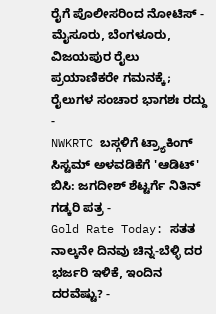ರೈಗೆ ಪೊಲೀಸರಿಂದ ನೋಟಿಸ್ -
ಮೈಸೂರು, ಬೆಂಗಳೂರು, ವಿಜಯಪುರ ರೈಲು ಪ್ರಯಾಣಿಕರೇ ಗಮನಕ್ಕೆ; ರೈಲುಗಳ ಸಂಚಾರ ಭಾಗಶಃ ರದ್ದು -
NWKRTC ಬಸ್ಗಳಿಗೆ ಟ್ರ್ಯಾಕಿಂಗ್ ಸಿಸ್ಟಮ್ ಅಳವಡಿಕೆಗೆ 'ಆಡಿಟ್' ಬಿಸಿ: ಜಗದೀಶ್ ಶೆಟ್ಟರ್ಗೆ ನಿತಿನ್ ಗಡ್ಕರಿ ಪತ್ರ -
Gold Rate Today: ಸತತ ನಾಲ್ಕನೇ ದಿನವು ಚಿನ್ನ-ಬೆಳ್ಳಿ ದರ ಭರ್ಜರಿ ಇಳಿಕೆ, ಇಂದಿನ ದರವೆಷ್ಟು? -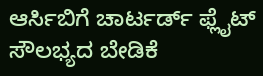ಆರ್ಸಿಬಿಗೆ ಚಾರ್ಟರ್ಡ್ ಫ್ಲೈಟ್ ಸೌಲಭ್ಯದ ಬೇಡಿಕೆ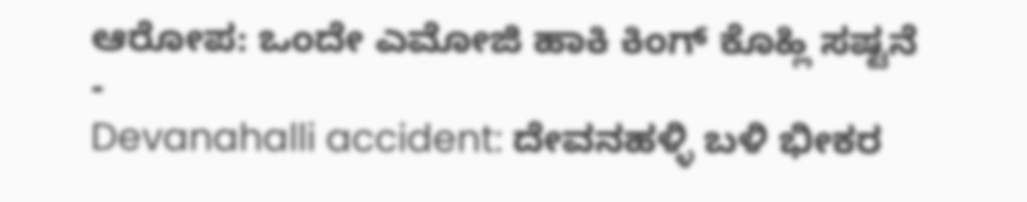ಆರೋಪ: ಒಂದೇ ಎಮೋಜಿ ಹಾಕಿ ಕಿಂಗ್ ಕೊಹ್ಲಿ ಸಷ್ಟನೆ -
Devanahalli accident: ದೇವನಹಳ್ಳಿ ಬಳಿ ಭೀಕರ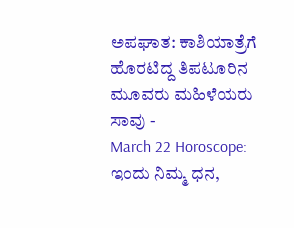ಅಪಘಾತ: ಕಾಶಿಯಾತ್ರೆಗೆ ಹೊರಟಿದ್ದ ತಿಪಟೂರಿನ ಮೂವರು ಮಹಿಳೆಯರು ಸಾವು -
March 22 Horoscope: ಇಂದು ನಿಮ್ಮ ಧನ,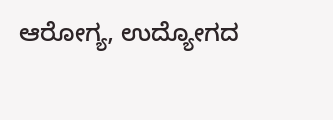ಆರೋಗ್ಯ, ಉದ್ಯೋಗದ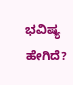ಭವಿಷ್ಯ ಹೇಗಿದೆ?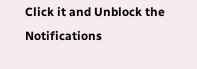Click it and Unblock the Notifications